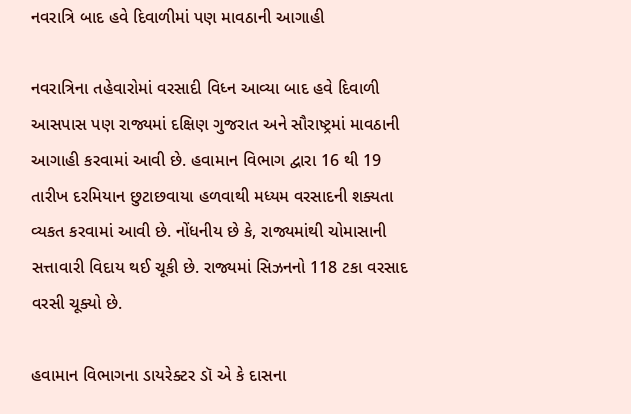નવરાત્રિ બાદ હવે દિવાળીમાં પણ માવઠાની આગાહી

નવરાત્રિના તહેવારોમાં વરસાદી વિધ્ન આવ્યા બાદ હવે દિવાળી આસપાસ પણ રાજ્યમાં દક્ષિણ ગુજરાત અને સૌરાષ્ટ્રમાં માવઠાની આગાહી કરવામાં આવી છે. હવામાન વિભાગ દ્વારા 16 થી 19 તારીખ દરમિયાન છુટાછવાયા હળવાથી મધ્યમ વરસાદની શક્યતા વ્યકત કરવામાં આવી છે. નોંધનીય છે કે, રાજ્યમાંથી ચોમાસાની સત્તાવારી વિદાય થઈ ચૂકી છે. રાજ્યમાં સિઝનનો 118 ટકા વરસાદ વરસી ચૂક્યો છે.

હવામાન વિભાગના ડાયરેક્ટર ડૉ એ કે દાસના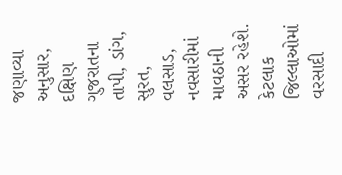જણાવ્યા અનુસાર, દક્ષિણ ગુજરાતના તાપી, ડાંગ, સુરત, વલસાડ, નવસારીમાં માવઠાની અસર રહેશે. કેટલાક જિલ્લાઓમાં વરસાદી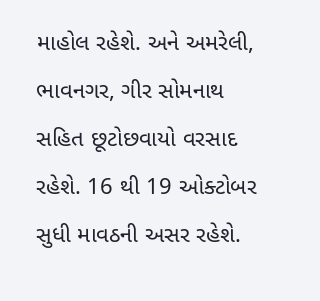માહોલ રહેશે. અને અમરેલી, ભાવનગર, ગીર સોમનાથ સહિત છૂટોછવાયો વરસાદ રહેશે. 16 થી 19 ઓક્ટોબર સુધી માવઠની અસર રહેશે.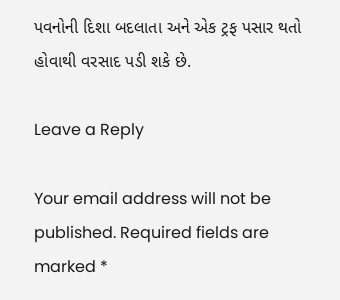પવનોની દિશા બદલાતા અને એક ટ્રફ પસાર થતો હોવાથી વરસાદ પડી શકે છે.

Leave a Reply

Your email address will not be published. Required fields are marked *